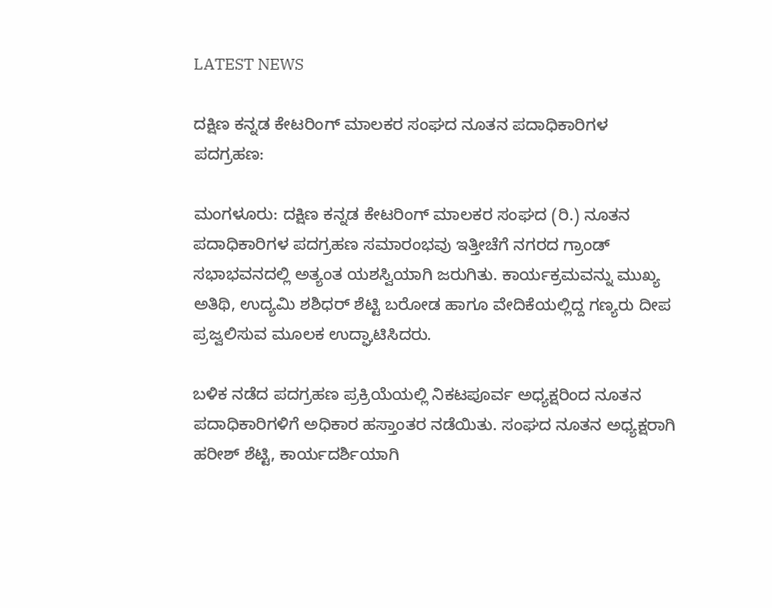LATEST NEWS

ದಕ್ಷಿಣ ಕನ್ನಡ ಕೇಟರಿಂಗ್ ಮಾಲಕರ ಸಂಘದ ನೂತನ ಪದಾಧಿಕಾರಿಗಳ ಪದಗ್ರಹಣ:

ಮಂಗಳೂರು: ದಕ್ಷಿಣ ಕನ್ನಡ ಕೇಟರಿಂಗ್ ಮಾಲಕರ ಸಂಘದ (ರಿ.) ನೂತನ ಪದಾಧಿಕಾರಿಗಳ ಪದಗ್ರಹಣ ಸಮಾರಂಭವು ಇತ್ತೀಚೆಗೆ ನಗರದ ಗ್ರಾಂಡ್ ಸಭಾಭವನದಲ್ಲಿ ಅತ್ಯಂತ ಯಶಸ್ವಿಯಾಗಿ ಜರುಗಿತು. ಕಾರ್ಯಕ್ರಮವನ್ನು ಮುಖ್ಯ ಅತಿಥಿ, ಉದ್ಯಮಿ ಶಶಿಧರ್ ಶೆಟ್ಟಿ ಬರೋಡ ಹಾಗೂ ವೇದಿಕೆಯಲ್ಲಿದ್ದ ಗಣ್ಯರು ದೀಪ ಪ್ರಜ್ವಲಿಸುವ ಮೂಲಕ ಉದ್ಘಾಟಿಸಿದರು.

ಬಳಿಕ ನಡೆದ ಪದಗ್ರಹಣ ಪ್ರಕ್ರಿಯೆಯಲ್ಲಿ ನಿಕಟಪೂರ್ವ ಅಧ್ಯಕ್ಷರಿಂದ ನೂತನ ಪದಾಧಿಕಾರಿಗಳಿಗೆ ಅಧಿಕಾರ ಹಸ್ತಾಂತರ ನಡೆಯಿತು. ಸಂಘದ ನೂತನ ಅಧ್ಯಕ್ಷರಾಗಿ ಹರೀಶ್ ಶೆಟ್ಟಿ, ಕಾರ್ಯದರ್ಶಿಯಾಗಿ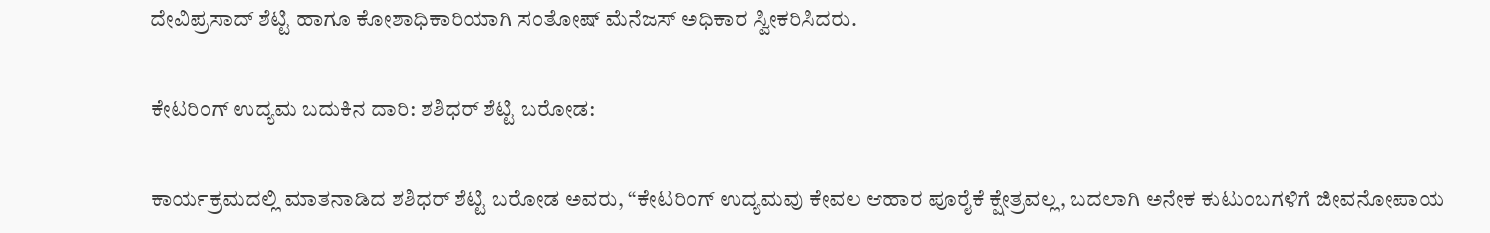ದೇವಿಪ್ರಸಾದ್ ಶೆಟ್ಟಿ ಹಾಗೂ ಕೋಶಾಧಿಕಾರಿಯಾಗಿ ಸಂತೋಷ್ ಮೆನೆಜಸ್ ಅಧಿಕಾರ ಸ್ವೀಕರಿಸಿದರು.

ಕೇಟರಿಂಗ್ ಉದ್ಯಮ ಬದುಕಿನ ದಾರಿ: ಶಶಿಧರ್ ಶೆಟ್ಟಿ ಬರೋಡ:

ಕಾರ್ಯಕ್ರಮದಲ್ಲಿ ಮಾತನಾಡಿದ ಶಶಿಧರ್ ಶೆಟ್ಟಿ ಬರೋಡ ಅವರು, “ಕೇಟರಿಂಗ್ ಉದ್ಯಮವು ಕೇವಲ ಆಹಾರ ಪೂರೈಕೆ ಕ್ಷೇತ್ರವಲ್ಲ, ಬದಲಾಗಿ ಅನೇಕ ಕುಟುಂಬಗಳಿಗೆ ಜೀವನೋಪಾಯ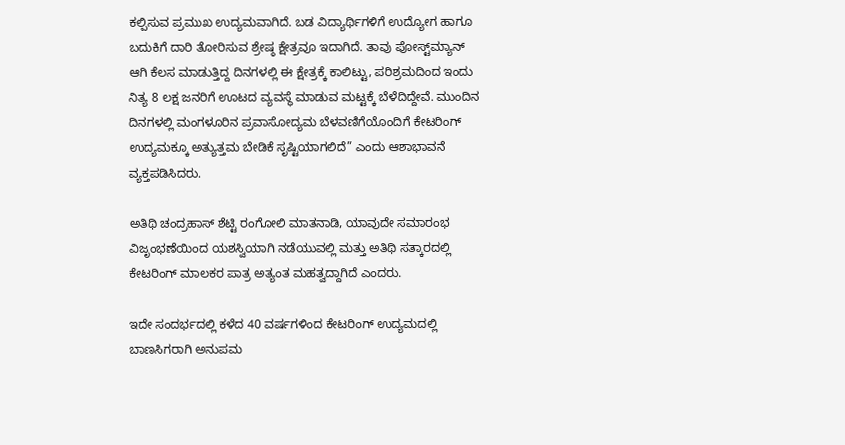ಕಲ್ಪಿಸುವ ಪ್ರಮುಖ ಉದ್ಯಮವಾಗಿದೆ. ಬಡ ವಿದ್ಯಾರ್ಥಿಗಳಿಗೆ ಉದ್ಯೋಗ ಹಾಗೂ ಬದುಕಿಗೆ ದಾರಿ ತೋರಿಸುವ ಶ್ರೇಷ್ಠ ಕ್ಷೇತ್ರವೂ ಇದಾಗಿದೆ. ತಾವು ಪೋಸ್ಟ್‌ಮ್ಯಾನ್ ಆಗಿ ಕೆಲಸ ಮಾಡುತ್ತಿದ್ದ ದಿನಗಳಲ್ಲಿ ಈ ಕ್ಷೇತ್ರಕ್ಕೆ ಕಾಲಿಟ್ಟು, ಪರಿಶ್ರಮದಿಂದ ಇಂದು ನಿತ್ಯ 8 ಲಕ್ಷ ಜನರಿಗೆ ಊಟದ ವ್ಯವಸ್ಥೆ ಮಾಡುವ ಮಟ್ಟಕ್ಕೆ ಬೆಳೆದಿದ್ದೇವೆ. ಮುಂದಿನ ದಿನಗಳಲ್ಲಿ ಮಂಗಳೂರಿನ ಪ್ರವಾಸೋದ್ಯಮ ಬೆಳವಣಿಗೆಯೊಂದಿಗೆ ಕೇಟರಿಂಗ್ ಉದ್ಯಮಕ್ಕೂ ಅತ್ಯುತ್ತಮ ಬೇಡಿಕೆ ಸೃಷ್ಟಿಯಾಗಲಿದೆ” ಎಂದು ಆಶಾಭಾವನೆ ವ್ಯಕ್ತಪಡಿಸಿದರು.

ಅತಿಥಿ ಚಂದ್ರಹಾಸ್ ಶೆಟ್ಟಿ ರಂಗೋಲಿ ಮಾತನಾಡಿ, ಯಾವುದೇ ಸಮಾರಂಭ ವಿಜೃಂಭಣೆಯಿಂದ ಯಶಸ್ವಿಯಾಗಿ ನಡೆಯುವಲ್ಲಿ ಮತ್ತು ಅತಿಥಿ ಸತ್ಕಾರದಲ್ಲಿ ಕೇಟರಿಂಗ್ ಮಾಲಕರ ಪಾತ್ರ ಅತ್ಯಂತ ಮಹತ್ವದ್ದಾಗಿದೆ ಎಂದರು.

ಇದೇ ಸಂದರ್ಭದಲ್ಲಿ ಕಳೆದ 40 ವರ್ಷಗಳಿಂದ ಕೇಟರಿಂಗ್ ಉದ್ಯಮದಲ್ಲಿ ಬಾಣಸಿಗರಾಗಿ ಅನುಪಮ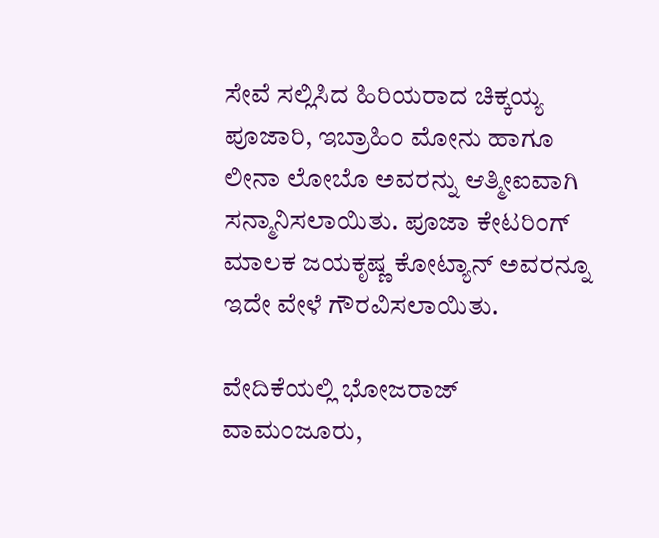ಸೇವೆ ಸಲ್ಲಿಸಿದ ಹಿರಿಯರಾದ ಚಿಕ್ಕಯ್ಯ ಪೂಜಾರಿ, ಇಬ್ರಾಹಿಂ ಮೋನು ಹಾಗೂ ಲೀನಾ ಲೋಬೊ ಅವರನ್ನು ಆತ್ಮೀಐವಾಗಿ ಸನ್ಮಾನಿಸಲಾಯಿತು. ಪೂಜಾ ಕೇಟರಿಂಗ್ ಮಾಲಕ ಜಯಕೃಷ್ಣ ಕೋಟ್ಯಾನ್ ಅವರನ್ನೂ ಇದೇ ವೇಳೆ ಗೌರವಿಸಲಾಯಿತು.

ವೇದಿಕೆಯಲ್ಲಿ ಭೋಜರಾಜ್ ವಾಮಂಜೂರು,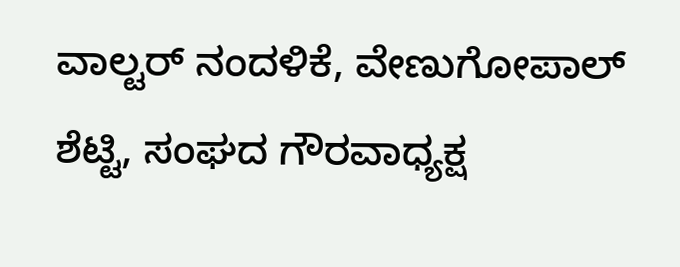ವಾಲ್ಟರ್ ನಂದಳಿಕೆ, ವೇಣುಗೋಪಾಲ್ ಶೆಟ್ಟಿ, ಸಂಘದ ಗೌರವಾಧ್ಯಕ್ಷ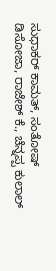ಸುಧಾಕರ್ ಕಾಮತ್, ಸಂತೋಷ್ ಡಿಸೋಜಾ, ರಾಜೇಶ್ ಕೆ., ಚೆನ್ನಪ್ಪ ಕುಲಾಲ್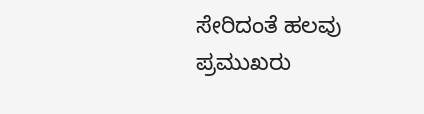ಸೇರಿದಂತೆ ಹಲವು ಪ್ರಮುಖರು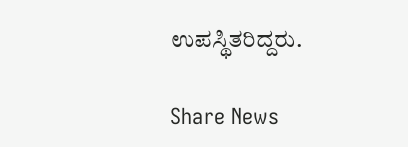ಉಪಸ್ಥಿತರಿದ್ದರು.

Share News